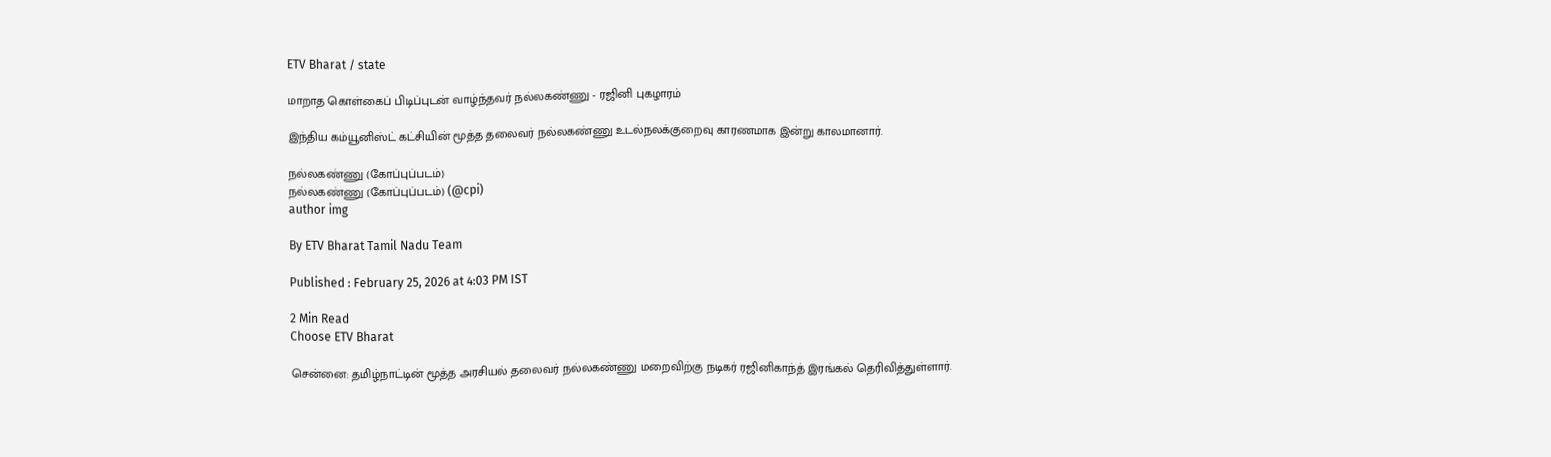ETV Bharat / state

மாறாத கொள்கைப் பிடிப்புடன் வாழ்ந்தவர் நல்லகண்ணு - ரஜினி புகழாரம்

இந்திய கம்யூனிஸ்ட் கட்சியின் மூத்த தலைவர் நல்லகண்ணு உடல்நலக்குறைவு காரணமாக இன்று காலமானார்.

நல்லகண்ணு (கோப்புப்படம்)
நல்லகண்ணு (கோப்புப்படம்) (@cpi)
author img

By ETV Bharat Tamil Nadu Team

Published : February 25, 2026 at 4:03 PM IST

2 Min Read
Choose ETV Bharat

சென்னை: தமிழ்நாட்டின் மூத்த அரசியல் தலைவர் நல்லகண்ணு மறைவிற்கு நடிகர் ரஜினிகாந்த் இரங்கல் தெரிவித்துள்ளார்.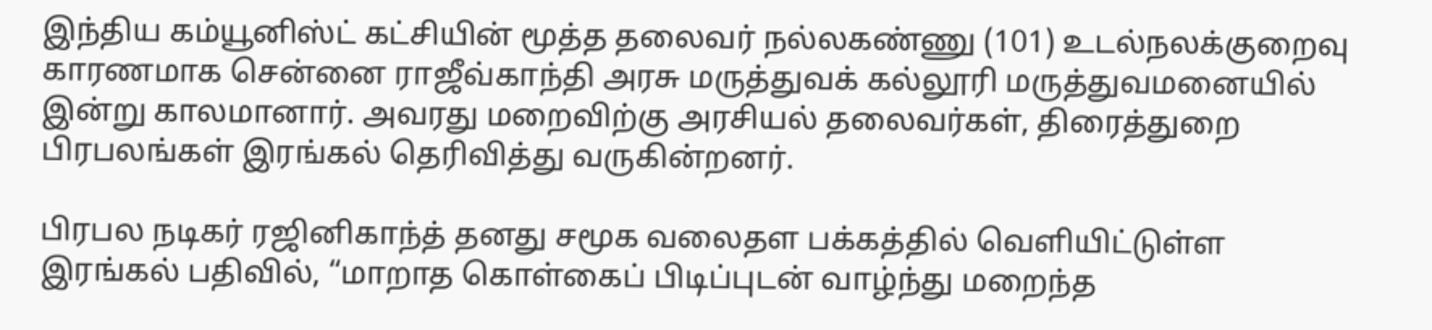இந்திய கம்யூனிஸ்ட் கட்சியின் மூத்த தலைவர் நல்லகண்ணு (101) உடல்நலக்குறைவு காரணமாக சென்னை ராஜீவ்காந்தி அரசு மருத்துவக் கல்லூரி மருத்துவமனையில் இன்று காலமானார். அவரது மறைவிற்கு அரசியல் தலைவர்கள், திரைத்துறை பிரபலங்கள் இரங்கல் தெரிவித்து வருகின்றனர்.

பிரபல நடிகர் ரஜினிகாந்த் தனது சமூக வலைதள பக்கத்தில் வெளியிட்டுள்ள இரங்கல் பதிவில், “மாறாத கொள்கைப் பிடிப்புடன் வாழ்ந்து மறைந்த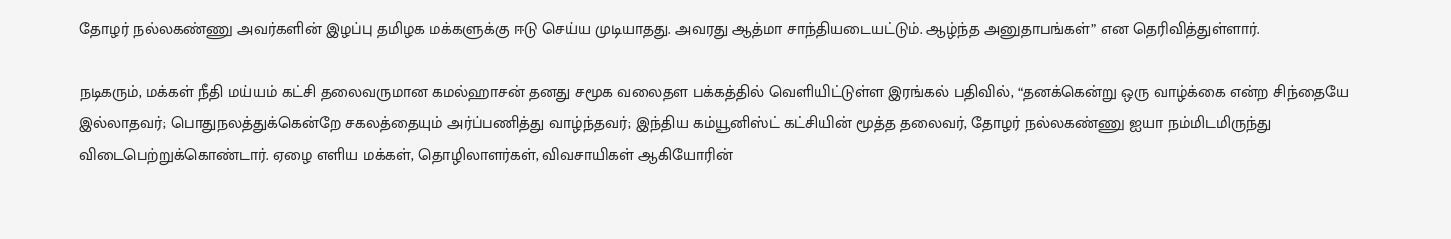தோழர் நல்லகண்ணு அவர்களின் இழப்பு தமிழக மக்களுக்கு ஈடு செய்ய முடியாதது. அவரது ஆத்மா சாந்தியடையட்டும். ஆழ்ந்த அனுதாபங்கள்” என தெரிவித்துள்ளார்.

நடிகரும், மக்கள் நீதி மய்யம் கட்சி தலைவருமான கமல்ஹாசன் தனது சமூக வலைதள பக்கத்தில் வெளியிட்டுள்ள இரங்கல் பதிவில், “தனக்கென்று ஒரு வாழ்க்கை என்ற சிந்தையே இல்லாதவர்; பொதுநலத்துக்கென்றே சகலத்தையும் அர்ப்பணித்து வாழ்ந்தவர்; இந்திய கம்யூனிஸ்ட் கட்சியின் மூத்த தலைவர், தோழர் நல்லகண்ணு ஐயா நம்மிடமிருந்து விடைபெற்றுக்கொண்டார். ஏழை எளிய மக்கள், தொழிலாளர்கள், விவசாயிகள் ஆகியோரின்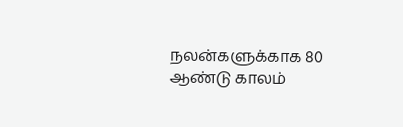நலன்களுக்காக 80 ஆண்டு காலம்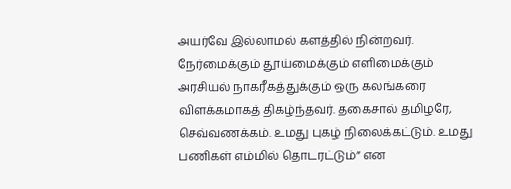அயர்வே இல்லாமல் களத்தில் நின்றவர். நேர்மைக்கும் தூய்மைக்கும் எளிமைக்கும் அரசியல் நாகரீகத்துக்கும் ஒரு கலங்கரை விளக்கமாகத் திகழ்ந்தவர். தகைசால் தமிழரே, செவ்வணக்கம். உமது புகழ் நிலைக்கட்டும். உமது பணிகள் எம்மில் தொடரட்டும்” என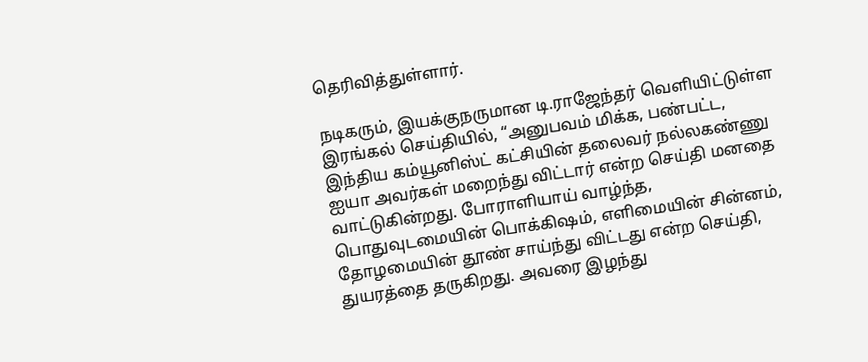தெரிவித்துள்ளார்.

நடிகரும், இயக்குநருமான டி.ராஜேந்தர் வெளியிட்டுள்ள இரங்கல் செய்தியில், “அனுபவம் மிக்க, பண்பட்ட, இந்திய கம்யூனிஸ்ட் கட்சியின் தலைவர் நல்லகண்ணு ஐயா அவர்கள் மறைந்து விட்டார் என்ற செய்தி மனதை வாட்டுகின்றது. போராளியாய் வாழ்ந்த, பொதுவுடமையின் பொக்கிஷம், எளிமையின் சின்னம், தோழமையின் தூண் சாய்ந்து விட்டது என்ற செய்தி, துயரத்தை தருகிறது. அவரை இழந்து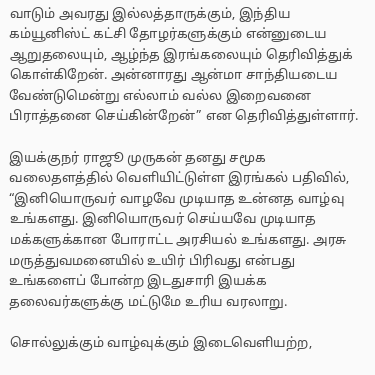வாடும் அவரது இல்லத்தாருக்கும், இந்திய கம்யூனிஸ்ட் கட்சி தோழர்களுக்கும் என்னுடைய ஆறுதலையும், ஆழ்ந்த இரங்கலையும் தெரிவித்துக் கொள்கிறேன். அன்னாரது ஆன்மா சாந்தியடைய வேண்டுமென்று எல்லாம் வல்ல இறைவனை பிராத்தனை செய்கின்றேன்” என தெரிவித்துள்ளார்.

இயக்குநர் ராஜூ முருகன் தனது சமூக வலைதளத்தில் வெளியிட்டுள்ள இரங்கல் பதிவில், “இனியொருவர் வாழவே முடியாத உன்னத வாழ்வு உங்களது. இனியொருவர் செய்யவே முடியாத மக்களுக்கான போராட்ட அரசியல் உங்களது. அரசு மருத்துவமனையில் உயிர் பிரிவது என்பது உங்களைப் போன்ற இடதுசாரி இயக்க தலைவர்களுக்கு மட்டுமே உரிய வரலாறு.

சொல்லுக்கும் வாழ்வுக்கும் இடைவெளியற்ற,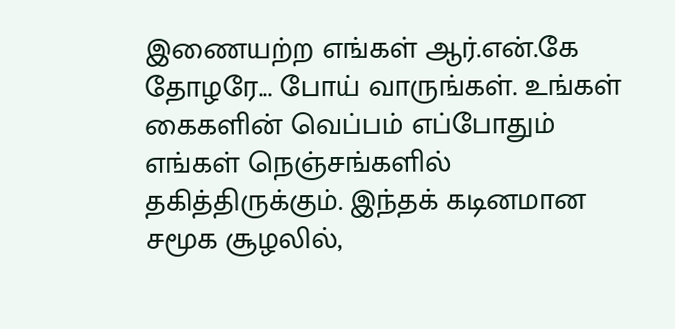இணையற்ற எங்கள் ஆர்.என்.கே தோழரே... போய் வாருங்கள். உங்கள் கைகளின் வெப்பம் எப்போதும் எங்கள் நெஞ்சங்களில் தகித்திருக்கும். இந்தக் கடினமான சமூக சூழலில்,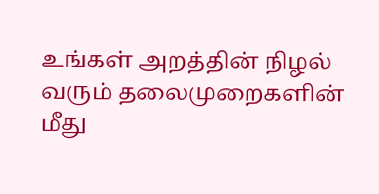உங்கள் அறத்தின் நிழல் வரும் தலைமுறைகளின் மீது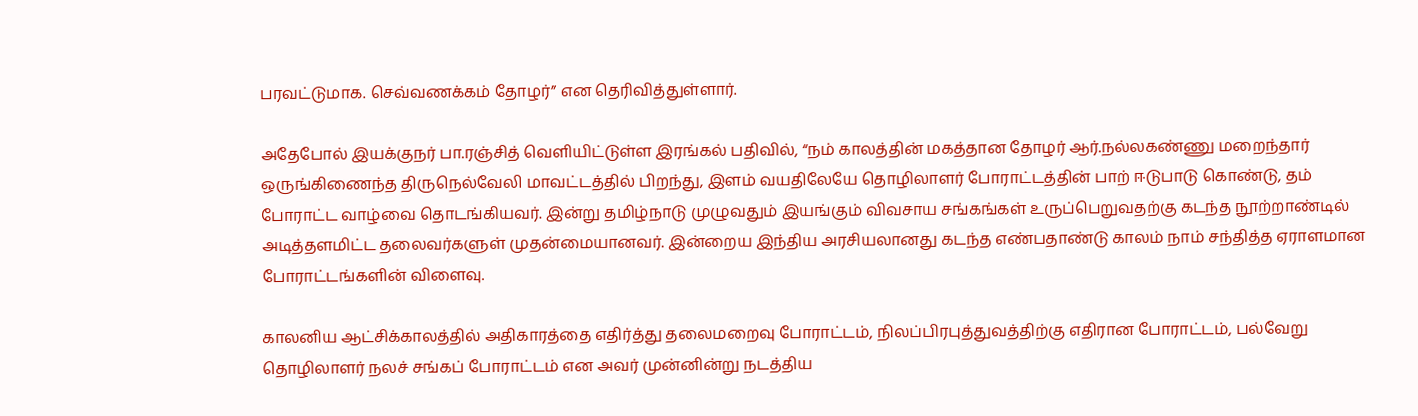பரவட்டுமாக. செவ்வணக்கம் தோழர்” என தெரிவித்துள்ளார்.

அதேபோல் இயக்குநர் பா.ரஞ்சித் வெளியிட்டுள்ள இரங்கல் பதிவில், “நம் காலத்தின் மகத்தான தோழர் ஆர்.நல்லகண்ணு மறைந்தார் ஒருங்கிணைந்த திருநெல்வேலி மாவட்டத்தில் பிறந்து, இளம் வயதிலேயே தொழிலாளர் போராட்டத்தின் பாற் ஈடுபாடு கொண்டு, தம் போராட்ட வாழ்வை தொடங்கியவர். இன்று தமிழ்நாடு முழுவதும் இயங்கும் விவசாய சங்கங்கள் உருப்பெறுவதற்கு கடந்த நூற்றாண்டில் அடித்தளமிட்ட தலைவர்களுள் முதன்மையானவர். இன்றைய இந்திய அரசியலானது கடந்த எண்பதாண்டு காலம் நாம் சந்தித்த ஏராளமான போராட்டங்களின் விளைவு.

காலனிய ஆட்சிக்காலத்தில் அதிகாரத்தை எதிர்த்து தலைமறைவு போராட்டம், நிலப்பிரபுத்துவத்திற்கு எதிரான போராட்டம், பல்வேறு தொழிலாளர் நலச் சங்கப் போராட்டம் என அவர் முன்னின்று நடத்திய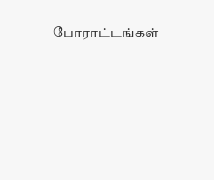போராட்டங்கள்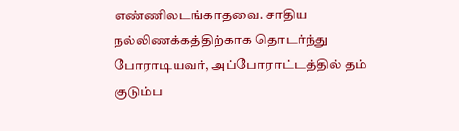எண்ணிலடங்காதவை. சாதிய நல்லிணக்கத்திற்காக தொடர்ந்து போராடியவர், அப்போராட்டத்தில் தம் குடும்ப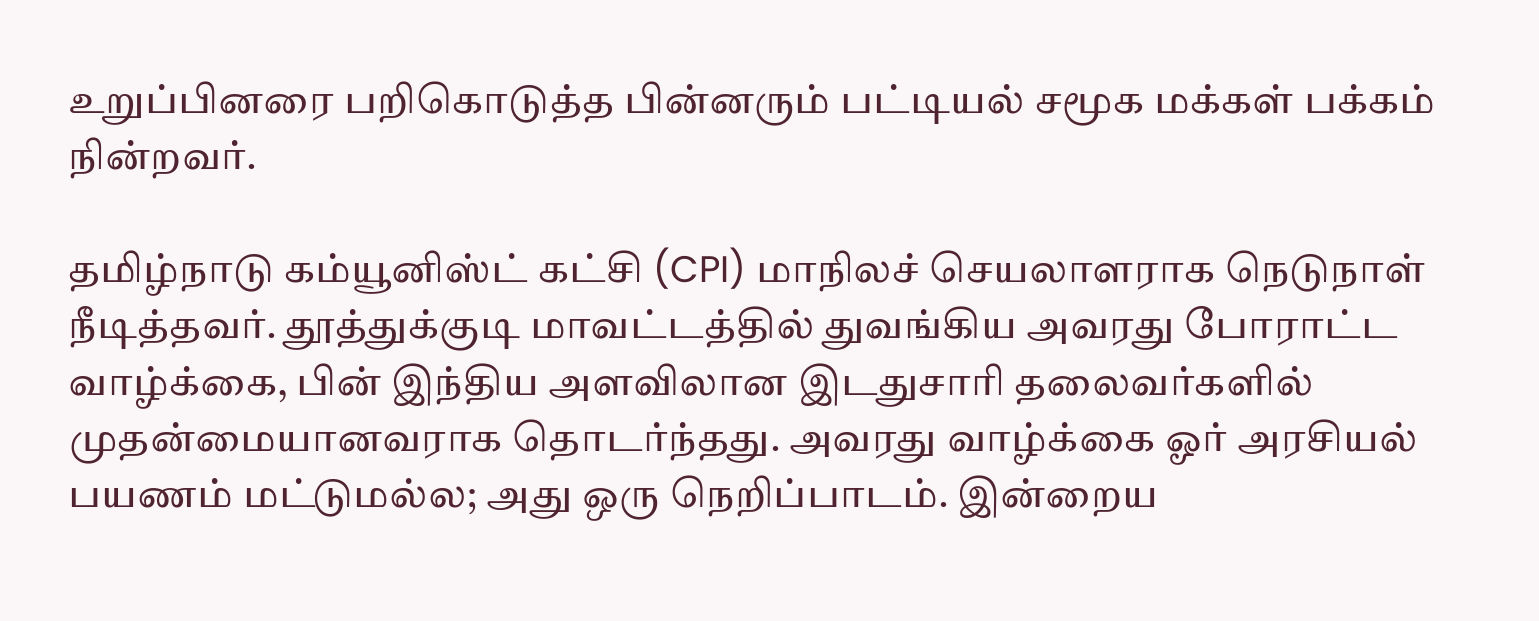உறுப்பினரை பறிகொடுத்த பின்னரும் பட்டியல் சமூக மக்கள் பக்கம் நின்றவர்.

தமிழ்நாடு கம்யூனிஸ்ட் கட்சி (CPI) மாநிலச் செயலாளராக நெடுநாள் நீடித்தவர். தூத்துக்குடி மாவட்டத்தில் துவங்கிய அவரது போராட்ட வாழ்க்கை, பின் இந்திய அளவிலான இடதுசாரி தலைவர்களில் முதன்மையானவராக தொடர்ந்தது. அவரது வாழ்க்கை ஓர் அரசியல் பயணம் மட்டுமல்ல; அது ஒரு நெறிப்பாடம். இன்றைய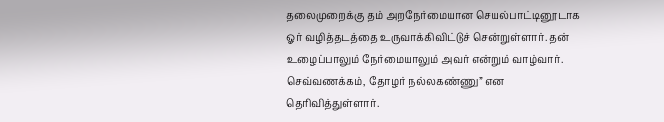தலைமுறைக்கு தம் அறநேர்மையான செயல்பாட்டினூடாக ஓர் வழித்தடத்தை உருவாக்கிவிட்டுச் சென்றுள்ளார். தன் உழைப்பாலும் நேர்மையாலும் அவர் என்றும் வாழ்வார். செவ்வணக்கம், தோழர் நல்லகண்ணு” என தெரிவித்துள்ளார்.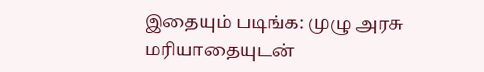இதையும் படிங்க: முழு அரசு மரியாதையுடன்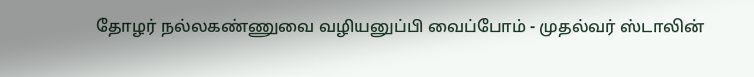தோழர் நல்லகண்ணுவை வழியனுப்பி வைப்போம் - முதல்வர் ஸ்டாலின்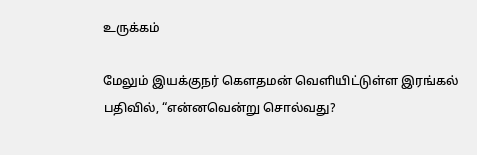உருக்கம்

மேலும் இயக்குநர் கௌதமன் வெளியிட்டுள்ள இரங்கல் பதிவில், “என்னவென்று சொல்வது?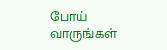போய் வாருங்கள்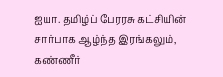ஐயா. தமிழ்ப் பேரரசு கட்சியின் சார்பாக ஆழ்ந்த இரங்கலும், கண்ணீர்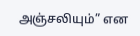அஞ்சலியும்” என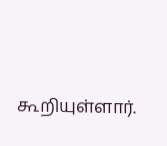கூறியுள்ளார்.